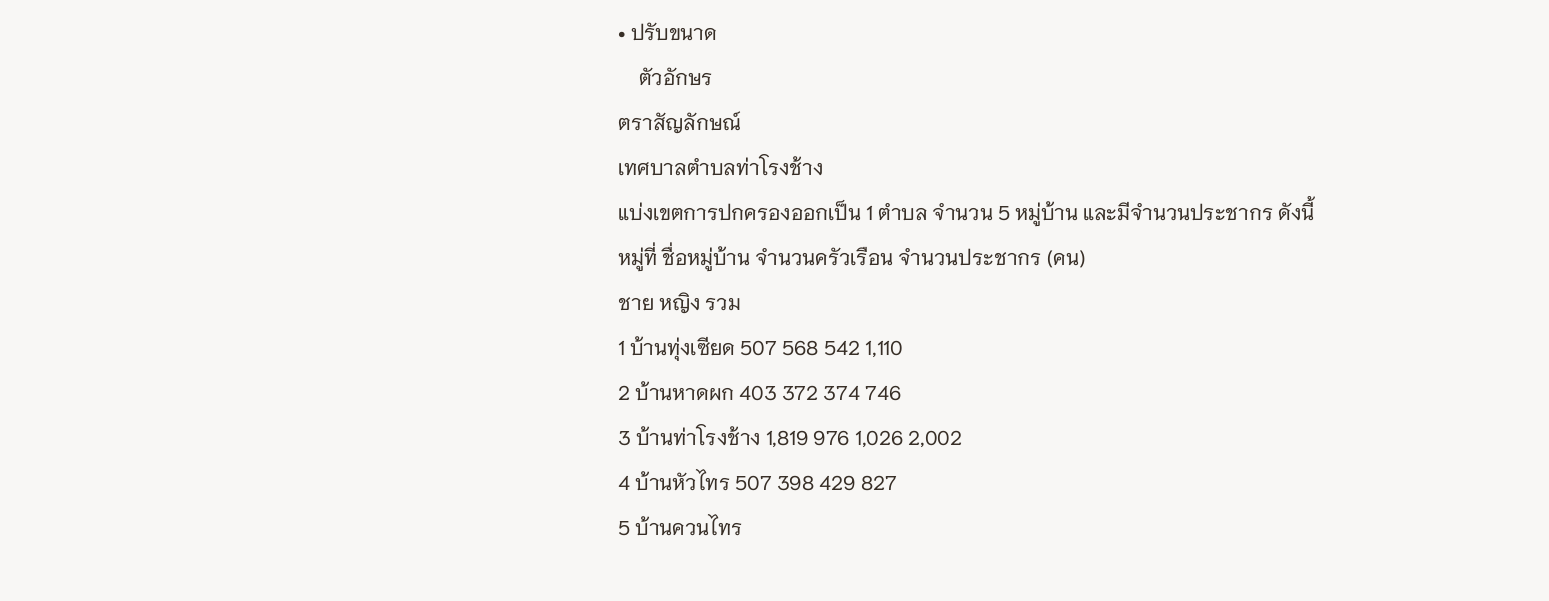• ปรับขนาด
    ตัวอักษร
ตราสัญลักษณ์
เทศบาลตำบลท่าโรงช้าง
แบ่งเขตการปกครองออกเป็น 1 ตำบล จำนวน 5 หมู่บ้าน และมีจำนวนประชากร ดังนี้
หมู่ที่ ชื่อหมู่บ้าน จำนวนครัวเรือน จำนวนประชากร (คน)
ชาย หญิง รวม
1 บ้านทุ่งเซียด 507 568 542 1,110
2 บ้านหาดผก 403 372 374 746
3 บ้านท่าโรงช้าง 1,819 976 1,026 2,002
4 บ้านหัวไทร 507 398 429 827
5 บ้านควนไทร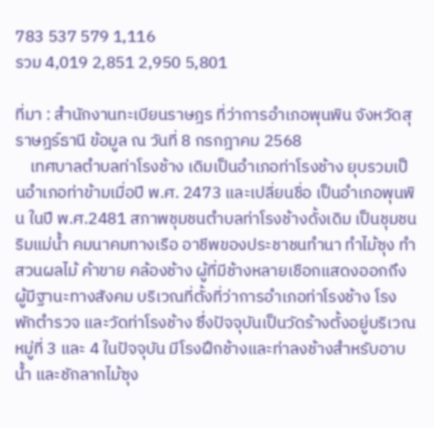783 537 579 1,116
รวม 4,019 2,851 2,950 5,801

ที่มา : สำนักงานทะเบียนราษฎร ที่ว่าการอำเภอพุนพิน จังหวัดสุราษฎร์ธานี ข้อมูล ณ วันที่ 8 กรกฎาคม 2568
    เทศบาลตำบลท่าโรงช้าง เดิมเป็นอำเภอท่าโรงช้าง ยุบรวมเป็นอำเภอท่าข้ามเมื่อปี พ.ศ. 2473 และเปลี่ยนชื่อ เป็นอำเภอพุนพิน ในปี พ.ศ.2481 สภาพชุมชนตำบลท่าโรงช้างดั้งเดิม เป็นชุมชนริมแม่น้ำ คมนาคมทางเรือ อาชีพของประชาชนทำนา ทำไม้ซุง ทำสวนผลไม้ ค้าขาย คล้องช้าง ผู้ที่มีช้างหลายเชือกแสดงออกถึง ผู้มีฐานะทางสังคม บริเวณที่ตั้งที่ว่าการอำเภอท่าโรงช้าง โรงพักตำรวจ และวัดท่าโรงช้าง ซึ่งปัจจุบันเป็นวัดร้างตั้งอยู่บริเวณหมู่ที่ 3 และ 4 ในปัจจุบัน มีโรงฝึกช้างและท่าลงช้างสำหรับอาบน้ำ และชักลากไม้ซุง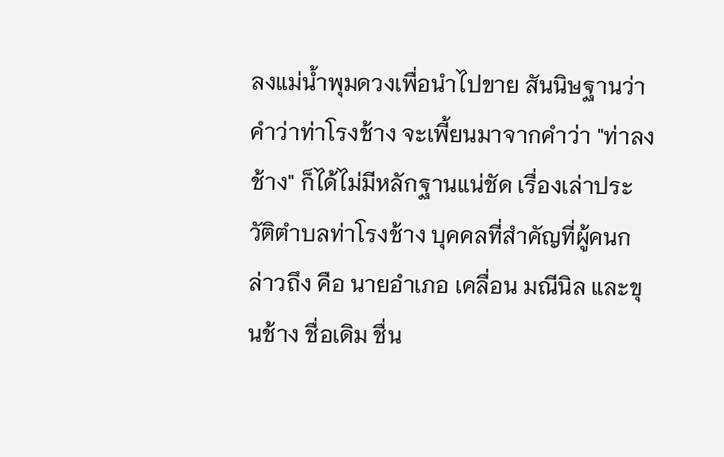ลงแม่น้ำพุมดวงเพื่อนำไปขาย สันนิษฐานว่าคำว่าท่าโรงช้าง จะเพี้ยนมาจากคำว่า "ท่าลงช้าง" ก็ได้ไม่มีหลักฐานแน่ชัด เรื่องเล่าประวัติตำบลท่าโรงช้าง บุคคลที่สำคัญที่ผู้คนกล่าวถึง คือ นายอำเภอ เคลื่อน มณีนิล และขุนช้าง ชื่อเดิม ชื่น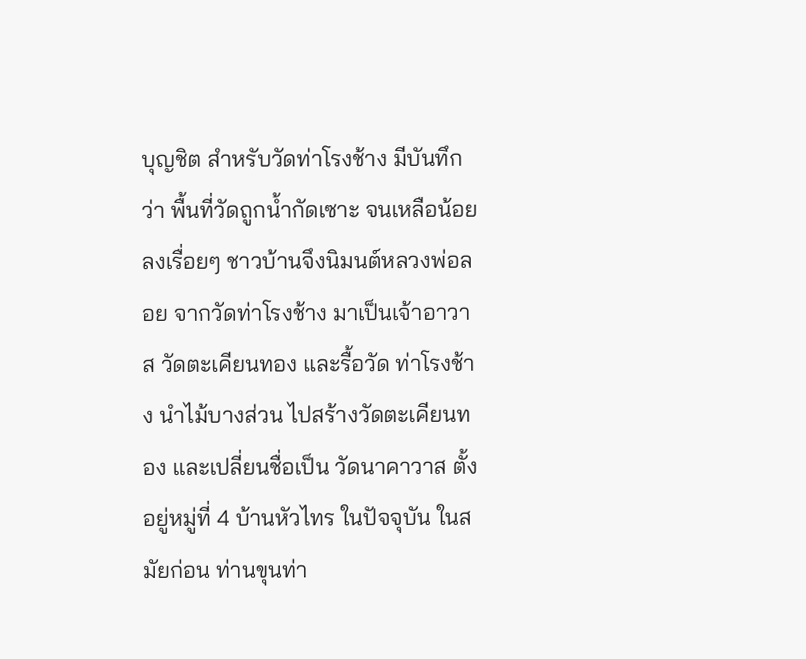บุญชิต สำหรับวัดท่าโรงช้าง มีบันทึกว่า พื้นที่วัดถูกน้ำกัดเซาะ จนเหลือน้อยลงเรื่อยๆ ชาวบ้านจึงนิมนต์หลวงพ่อลอย จากวัดท่าโรงช้าง มาเป็นเจ้าอาวาส วัดตะเคียนทอง และรื้อวัด ท่าโรงช้าง นำไม้บางส่วน ไปสร้างวัดตะเคียนทอง และเปลี่ยนชื่อเป็น วัดนาคาวาส ตั้งอยู่หมู่ที่ 4 บ้านหัวไทร ในปัจจุบัน ในสมัยก่อน ท่านขุนท่า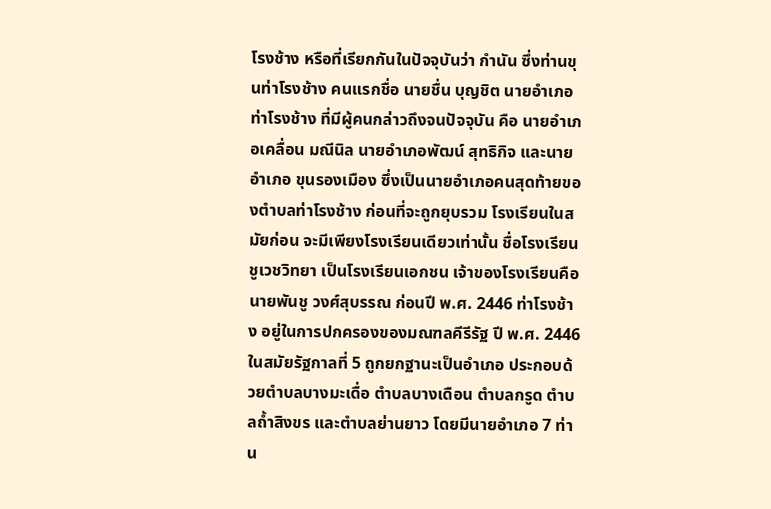โรงช้าง หรือที่เรียกกันในปัจจุบันว่า กำนัน ซึ่งท่านขุนท่าโรงช้าง คนแรกชื่อ นายชื่น บุญชิต นายอำเภอท่าโรงช้าง ที่มีผู้คนกล่าวถึงจนปัจจุบัน คือ นายอำเภอเคลื่อน มณีนิล นายอำเภอพัฒน์ สุทธิกิจ และนายอำเภอ ขุนรองเมือง ซึ่งเป็นนายอำเภอคนสุดท้ายของตำบลท่าโรงช้าง ก่อนที่จะถูกยุบรวม โรงเรียนในสมัยก่อน จะมีเพียงโรงเรียนเดียวเท่านั้น ชื่อโรงเรียนชูเวชวิทยา เป็นโรงเรียนเอกชน เจ้าของโรงเรียนคือ นายพันชู วงศ์สุบรรณ ก่อนปี พ.ศ. 2446 ท่าโรงช้าง อยู่ในการปกครองของมณฑลคีรีรัฐ ปี พ.ศ. 2446 ในสมัยรัฐกาลที่ 5 ถูกยกฐานะเป็นอำเภอ ประกอบด้วยตำบลบางมะเดื่อ ตำบลบางเดือน ตำบลกรูด ตำบลถ้ำสิงขร และตำบลย่านยาว โดยมีนายอำเภอ 7 ท่าน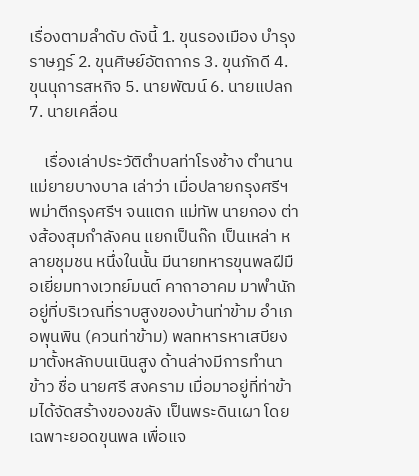เรื่องตามลำดับ ดังนี้ 1. ขุนรองเมือง บำรุงราษฎร์ 2. ขุนศิษย์อัตถากร 3. ขุนภักดี 4. ขุนนุการสหกิจ 5. นายพัฒน์ 6. นายแปลก 7. นายเคลื่อน

    เรื่องเล่าประวัติตำบลท่าโรงช้าง ตำนานแม่ยายบางบาล เล่าว่า เมื่อปลายกรุงศรีฯ พม่าตีกรุงศรีฯ จนแตก แม่ทัพ นายกอง ต่างส้องสุมกำลังคน แยกเป็นก๊ก เป็นเหล่า หลายชุมชน หนึ่งในนั้น มีนายทหารขุนพลฝีมือเยี่ยมทางเวทย์มนต์ คาถาอาคม มาพำนักอยู่ที่บริเวณที่ราบสูงของบ้านท่าข้าม อำเภอพุนพิน (ควนท่าข้าม) พลทหารหาเสบียง มาตั้งหลักบนเนินสูง ด้านล่างมีการทำนาข้าว ชื่อ นายศรี สงคราม เมื่อมาอยู่ที่ท่าข้ามได้จัดสร้างของขลัง เป็นพระดินเผา โดยเฉพาะยอดขุนพล เพื่อแจ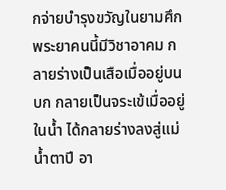กจ่ายบำรุงขวัญในยามศึก พระยาคนนี้มีวิชาอาคม กลายร่างเป็นเสือเมื่ออยู่บนบก กลายเป็นจระเข้เมื่ออยู่ในน้ำ ได้กลายร่างลงสู่แม่น้ำตาปี อา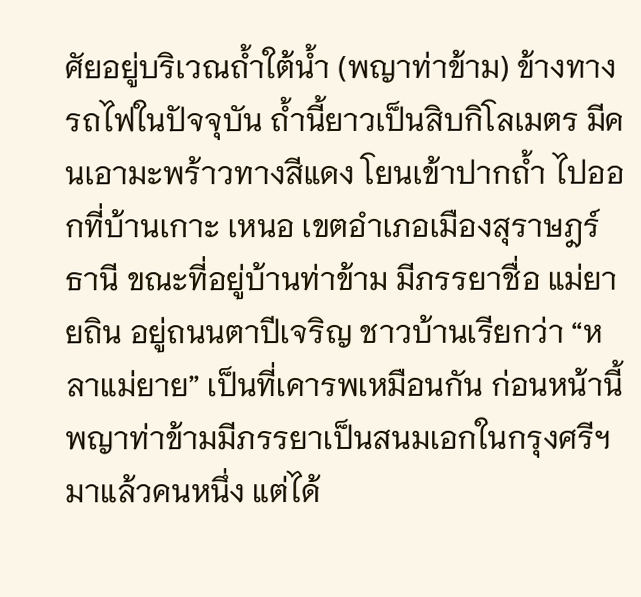ศัยอยู่บริเวณถ้ำใต้น้ำ (พญาท่าข้าม) ข้างทางรถไฟในปัจจุบัน ถ้ำนี้ยาวเป็นสิบกิโลเมตร มีคนเอามะพร้าวทางสีแดง โยนเข้าปากถ้ำ ไปออกที่บ้านเกาะ เหนอ เขตอำเภอเมืองสุราษฎร์ธานี ขณะที่อยู่บ้านท่าข้าม มีภรรยาชื่อ แม่ยายถิน อยู่ถนนตาปีเจริญ ชาวบ้านเรียกว่า “หลาแม่ยาย” เป็นที่เคารพเหมือนกัน ก่อนหน้านี้พญาท่าข้ามมีภรรยาเป็นสนมเอกในกรุงศรีฯ มาแล้วคนหนึ่ง แต่ได้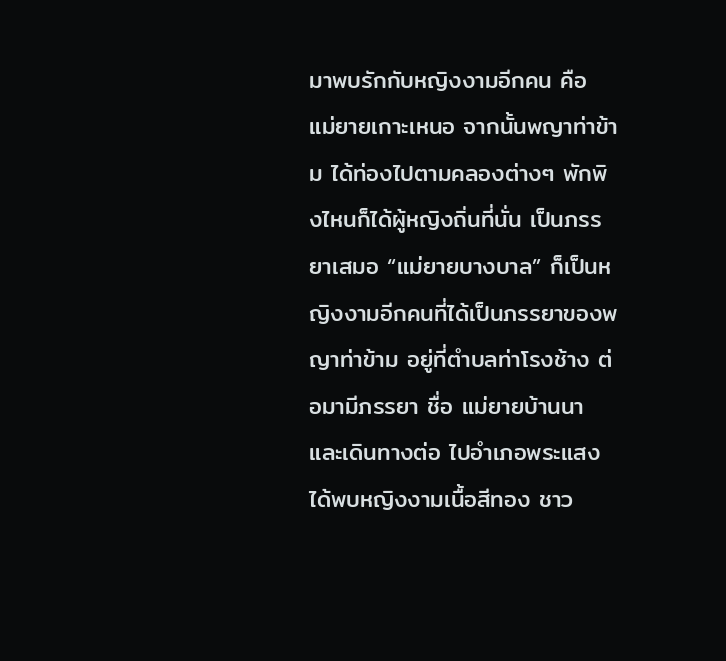มาพบรักกับหญิงงามอีกคน คือ แม่ยายเกาะเหนอ จากนั้นพญาท่าข้าม ได้ท่องไปตามคลองต่างๆ พักพิงไหนก็ได้ผู้หญิงถิ่นที่นั่น เป็นภรรยาเสมอ “แม่ยายบางบาล” ก็เป็นหญิงงามอีกคนที่ได้เป็นภรรยาของพญาท่าข้าม อยู่ที่ตำบลท่าโรงช้าง ต่อมามีภรรยา ชื่อ แม่ยายบ้านนา และเดินทางต่อ ไปอำเภอพระแสง ได้พบหญิงงามเนื้อสีทอง ชาว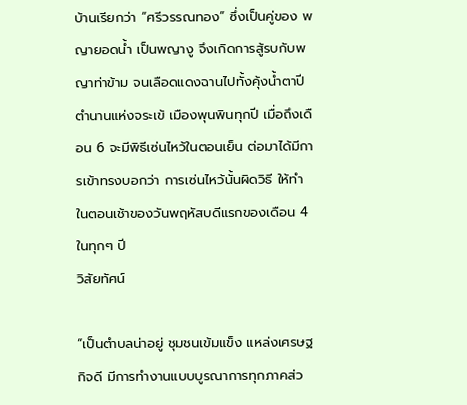บ้านเรียกว่า “ศรีวรรณทอง” ซึ่งเป็นคู่ของ พญายอดน้ำ เป็นพญางู จึงเกิดการสู้รบกับพญาท่าข้าม จนเลือดแดงฉานไปทั้งคุ้งน้ำตาปี ตำนานแห่งจระเข้ เมืองพุนพินทุกปี เมื่อถึงเดือน 6 จะมีพิธีเซ่นไหว้ในตอนเย็น ต่อมาได้มีการเข้าทรงบอกว่า การเซ่นไหว้นั้นผิดวิธี ให้ทำในตอนเช้าของวันพฤหัสบดีแรกของเดือน 4 ในทุกๆ ปี
วิสัยทัศน์

“เป็นตำบลน่าอยู่ ชุมชนเข้มแข็ง แหล่งเศรษฐกิจดี มีการทำงานแบบบูรณาการทุกภาคส่ว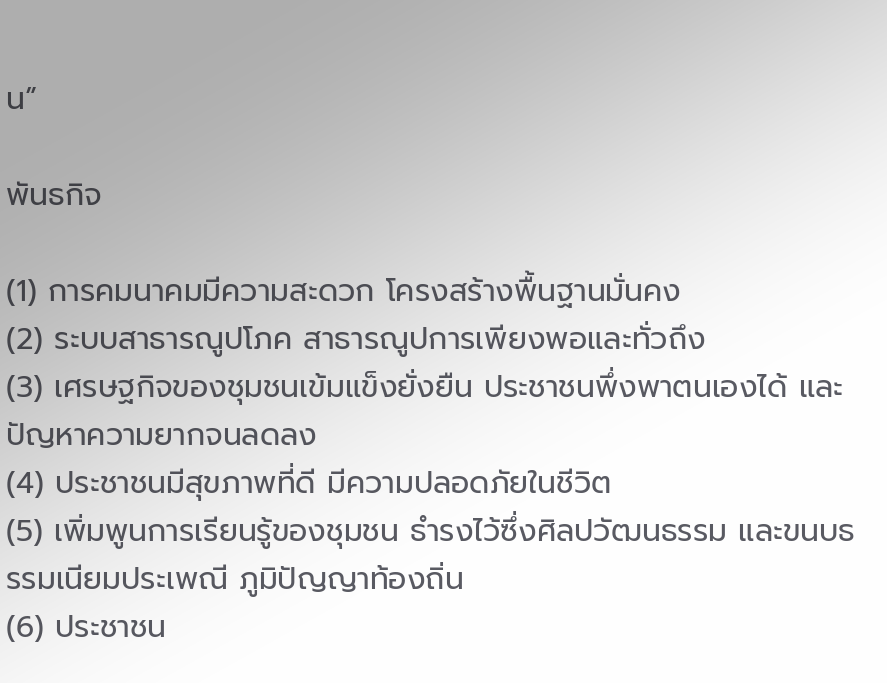น”

พันธกิจ

(1) การคมนาคมมีความสะดวก โครงสร้างพื้นฐานมั่นคง
(2) ระบบสาธารณูปโภค สาธารณูปการเพียงพอและทั่วถึง
(3) เศรษฐกิจของชุมชนเข้มแข็งยั่งยืน ประชาชนพึ่งพาตนเองได้ และปัญหาความยากจนลดลง
(4) ประชาชนมีสุขภาพที่ดี มีความปลอดภัยในชีวิต
(5) เพิ่มพูนการเรียนรู้ของชุมชน ธำรงไว้ซึ่งศิลปวัฒนธรรม และขนบธรรมเนียมประเพณี ภูมิปัญญาท้องถิ่น
(6) ประชาชน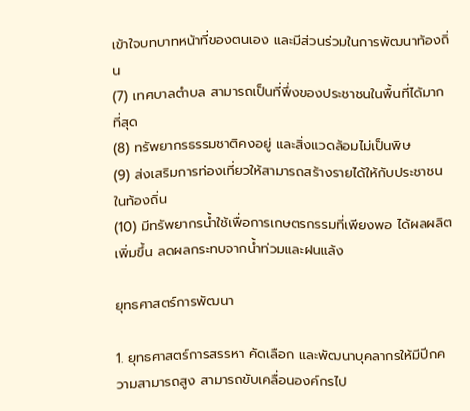เข้าใจบทบาทหน้าที่ของตนเอง และมีส่วนร่วมในการพัฒนาท้องถิ่น
(7) เทศบาลตำบล สามารถเป็นที่พึ่งของประชาชนในพื้นที่ได้มากที่สุด
(8) ทรัพยากรธรรมชาติคงอยู่ และสิ่งแวดล้อมไม่เป็นพิษ
(9) ส่งเสริมการท่องเที่ยวให้สามารถสร้างรายได้ให้กับประชาชนในท้องถิ่น
(10) มีทรัพยากรน้ำใช้เพื่อการเกษตรกรรมที่เพียงพอ ได้ผลผลิตเพิ่มขึ้น ลดผลกระทบจากน้ำท่วมและฝนแล้ง

ยุทธศาสตร์การพัฒนา

1. ยุทธศาสตร์การสรรหา คัดเลือก และพัฒนาบุคลากรให้มีปีกความสามารถสูง สามารถขับเคลื่อนองค์กรไป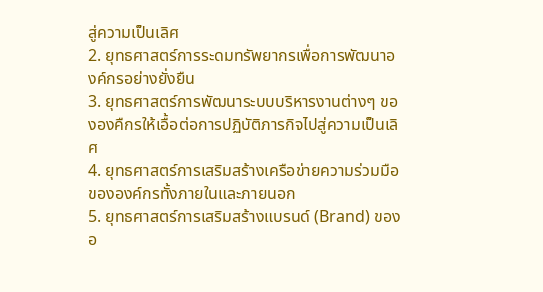สู่ความเป็นเลิศ
2. ยุทธศาสตร์การระดมทรัพยากรเพื่อการพัฒนาองค์กรอย่างยั่งยืน
3. ยุทธศาสตร์การพัฒนาระบบบริหารงานต่างๆ ขององคืกรให้เอื้อต่อการปฏิบัติภารกิจไปสู่ความเป็นเลิศ
4. ยุทธศาสตร์การเสริมสร้างเครือข่ายความร่วมมือขององค์กรทั้งภายในและภายนอก
5. ยุทธศาสตร์การเสริมสร้างแบรนด์ (Brand) ของอ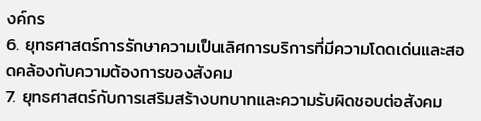งค์กร
6. ยุทธศาสตร์การรักษาความเป็นเลิศการบริการที่มีความโดดเด่นและสอดคล้องกับความต้องการของสังคม
7. ยุทธศาสตร์กับการเสริมสร้างบทบาทและความรับผิดชอบต่อสังคม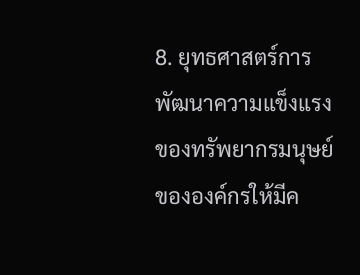8. ยุทธศาสตร์การพัฒนาความแข็งแรงของทรัพยากรมนุษย์ขององค์กรให้มีค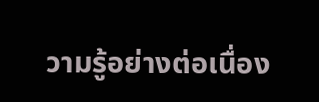วามรู้อย่างต่อเนื่อง